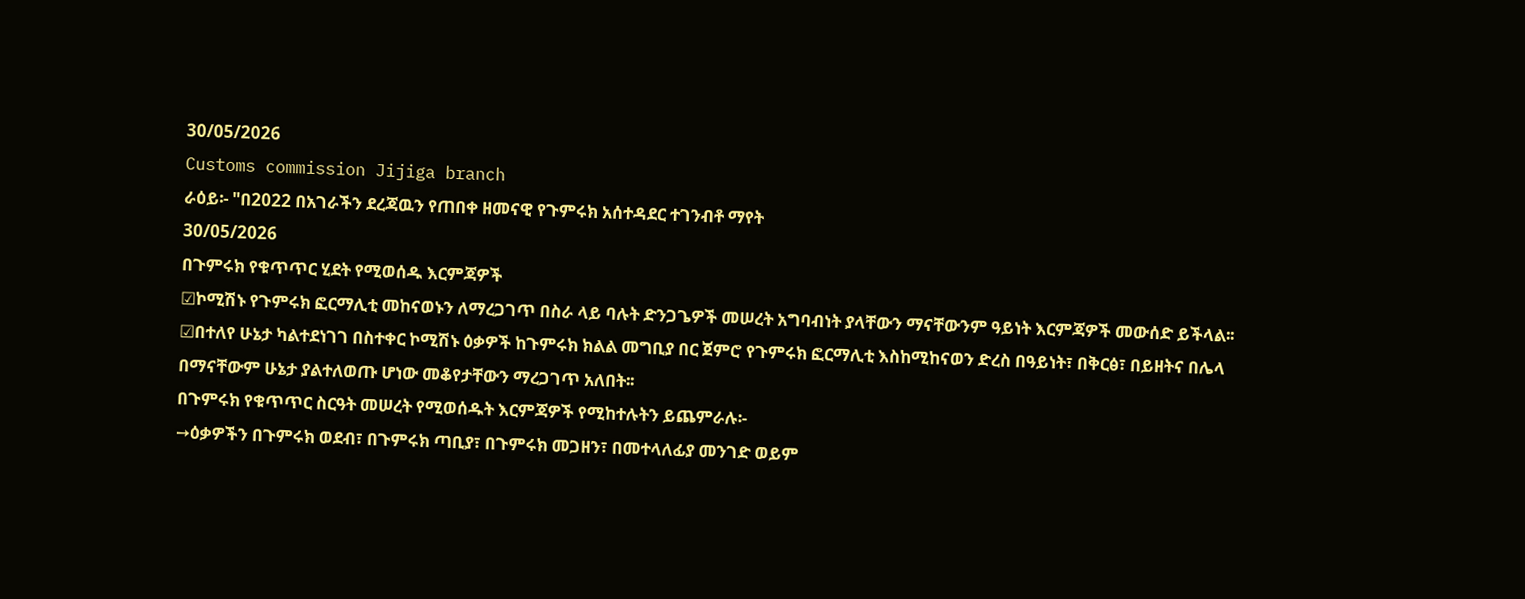30/05/2026
Customs commission Jijiga branch
ራዕይ፡- "በ2022 በአገራችን ደረጃዉን የጠበቀ ዘመናዊ የጉምሩክ አሰተዳደር ተገንብቶ ማየት
30/05/2026
በጉምሩክ የቁጥጥር ሂደት የሚወሰዱ እርምጃዎች
☑ኮሚሽኑ የጉምሩክ ፎርማሊቲ መከናወኑን ለማረጋገጥ በስራ ላይ ባሉት ድንጋጌዎች መሠረት አግባብነት ያላቸውን ማናቸውንም ዓይነት እርምጃዎች መውሰድ ይችላል፡፡
☑በተለየ ሁኔታ ካልተደነገገ በስተቀር ኮሚሽኑ ዕቃዎች ከጉምሩክ ክልል መግቢያ በር ጀምሮ የጉምሩክ ፎርማሊቲ እስከሚከናወን ድረስ በዓይነት፣ በቅርፅ፣ በይዘትና በሌላ በማናቸውም ሁኔታ ያልተለወጡ ሆነው መቆየታቸውን ማረጋገጥ አለበት፡፡
በጉምሩክ የቁጥጥር ስርዓት መሠረት የሚወሰዱት እርምጃዎች የሚከተሉትን ይጨምራሉ፡-
➙ዕቃዎችን በጉምሩክ ወደብ፣ በጉምሩክ ጣቢያ፣ በጉምሩክ መጋዘን፣ በመተላለፊያ መንገድ ወይም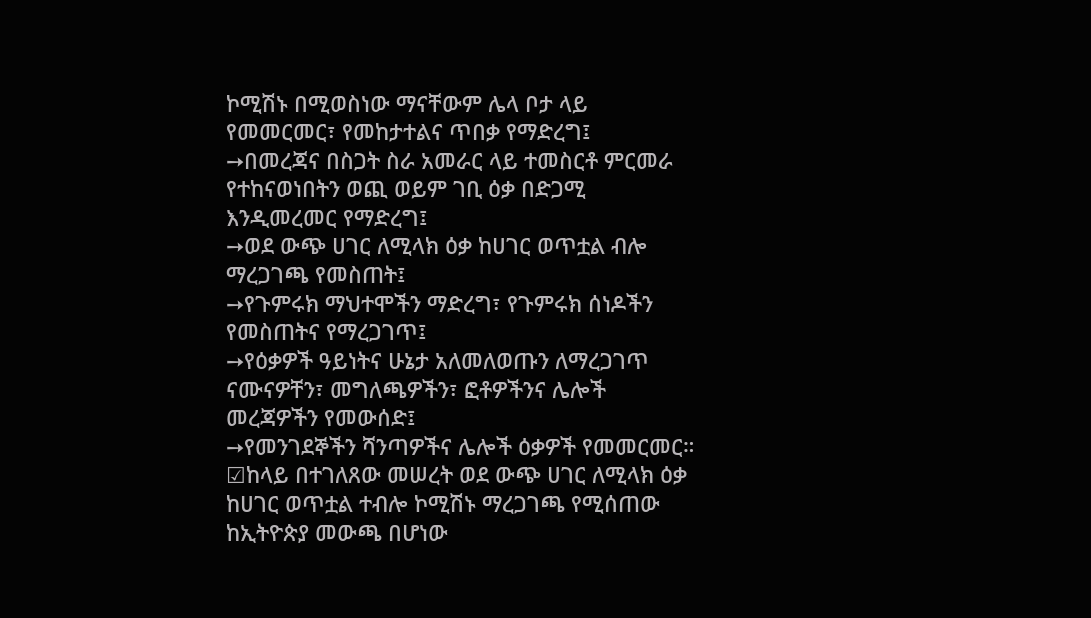ኮሚሽኑ በሚወስነው ማናቸውም ሌላ ቦታ ላይ የመመርመር፣ የመከታተልና ጥበቃ የማድረግ፤
➙በመረጃና በስጋት ስራ አመራር ላይ ተመስርቶ ምርመራ የተከናወነበትን ወጪ ወይም ገቢ ዕቃ በድጋሚ እንዲመረመር የማድረግ፤
➙ወደ ውጭ ሀገር ለሚላክ ዕቃ ከሀገር ወጥቷል ብሎ ማረጋገጫ የመስጠት፤
➙የጉምሩክ ማህተሞችን ማድረግ፣ የጉምሩክ ሰነዶችን የመስጠትና የማረጋገጥ፤
➙የዕቃዎች ዓይነትና ሁኔታ አለመለወጡን ለማረጋገጥ ናሙናዎቸን፣ መግለጫዎችን፣ ፎቶዎችንና ሌሎች መረጃዎችን የመውሰድ፤
➙የመንገደኞችን ሻንጣዎችና ሌሎች ዕቃዎች የመመርመር።
☑ከላይ በተገለጸው መሠረት ወደ ውጭ ሀገር ለሚላክ ዕቃ ከሀገር ወጥቷል ተብሎ ኮሚሽኑ ማረጋገጫ የሚሰጠው ከኢትዮጵያ መውጫ በሆነው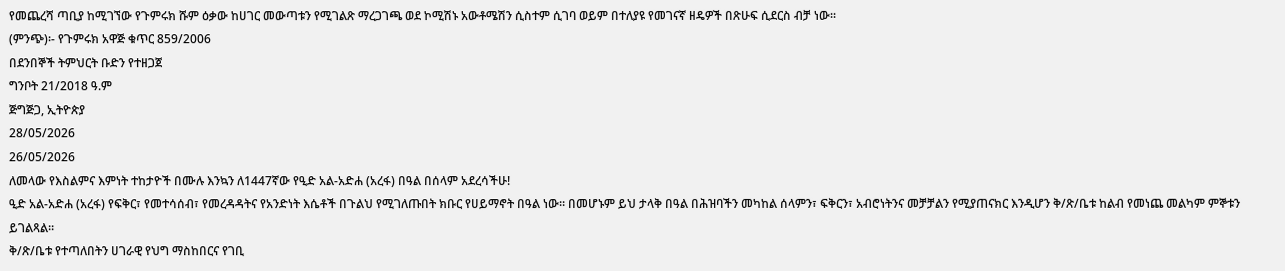የመጨረሻ ጣቢያ ከሚገኘው የጉምሩክ ሹም ዕቃው ከሀገር መውጣቱን የሚገልጽ ማረጋገጫ ወደ ኮሚሽኑ አውቶሜሽን ሲስተም ሲገባ ወይም በተለያዩ የመገናኛ ዘዴዎች በጽሁፍ ሲደርስ ብቻ ነው፡፡
(ምንጭ)፡- የጉምሩክ አዋጅ ቁጥር 859/2006
በደንበኞች ትምህርት ቡድን የተዘጋጀ
ግንቦት 21/2018 ዓ.ም
ጅግጅጋ, ኢትዮጵያ
28/05/2026
26/05/2026
ለመላው የእስልምና እምነት ተከታዮች በሙሉ እንኳን ለ1447ኛው የዒድ አል-አድሐ (አረፋ) በዓል በሰላም አደረሳችሁ!
ዒድ አል-አድሐ (አረፋ) የፍቅር፣ የመተሳሰብ፣ የመረዳዳትና የአንድነት እሴቶች በጉልህ የሚገለጡበት ክቡር የሀይማኖት በዓል ነው። በመሆኑም ይህ ታላቅ በዓል በሕዝባችን መካከል ሰላምን፣ ፍቅርን፣ አብሮነትንና መቻቻልን የሚያጠናክር እንዲሆን ቅ/ጽ/ቤቱ ከልብ የመነጨ መልካም ምኞቱን ይገልጻል።
ቅ/ጽ/ቤቱ የተጣለበትን ሀገራዊ የህግ ማስከበርና የገቢ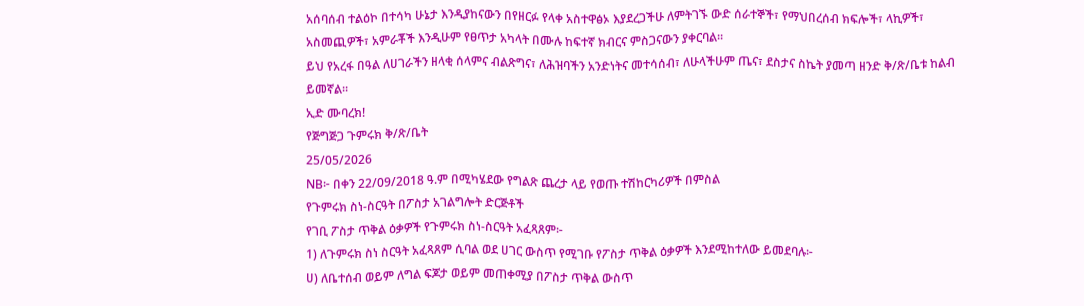አሰባሰብ ተልዕኮ በተሳካ ሁኔታ እንዲያከናውን በየዘርፉ የላቀ አስተዋፅኦ እያደረጋችሁ ለምትገኙ ውድ ሰራተኞች፣ የማህበረሰብ ክፍሎች፣ ላኪዎች፣ አስመጪዎች፣ አምራቾች እንዲሁም የፀጥታ አካላት በሙሉ ከፍተኛ ክብርና ምስጋናውን ያቀርባል።
ይህ የአረፋ በዓል ለሀገራችን ዘላቂ ሰላምና ብልጽግና፣ ለሕዝባችን አንድነትና መተሳሰብ፣ ለሁላችሁም ጤና፣ ደስታና ስኬት ያመጣ ዘንድ ቅ/ጽ/ቤቱ ከልብ ይመኛል።
ኢድ ሙባረክ!
የጅግጅጋ ጉምሩክ ቅ/ጽ/ቤት
25/05/2026
NB፦ በቀን 22/09/2018 ዓ.ም በሚካሄደው የግልጽ ጨረታ ላይ የወጡ ተሽከርካሪዎች በምስል
የጉምሩክ ስነ-ስርዓት በፖስታ አገልግሎት ድርጅቶች
የገቢ ፖስታ ጥቅል ዕቃዎች የጉምሩክ ስነ-ስርዓት አፈጻጸም፦
1) ለጉምሩክ ስነ ስርዓት አፈጻጸም ሲባል ወደ ሀገር ውስጥ የሚገቡ የፖስታ ጥቅል ዕቃዎች እንደሚከተለው ይመደባሉ፦
ሀ) ለቤተሰብ ወይም ለግል ፍጆታ ወይም መጠቀሚያ በፖስታ ጥቅል ውስጥ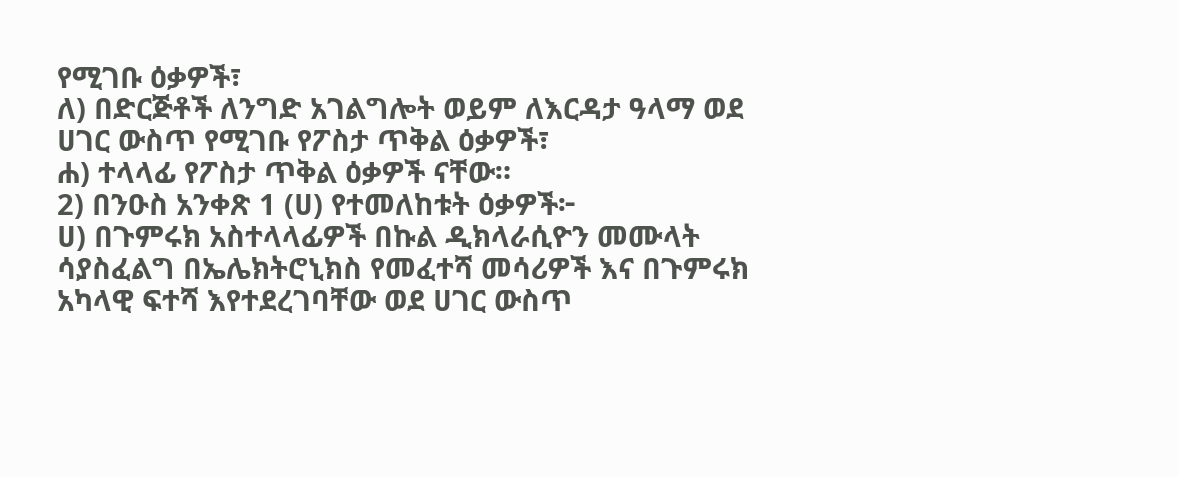የሚገቡ ዕቃዎች፣
ለ) በድርጅቶች ለንግድ አገልግሎት ወይም ለእርዳታ ዓላማ ወደ ሀገር ውስጥ የሚገቡ የፖስታ ጥቅል ዕቃዎች፣
ሐ) ተላላፊ የፖስታ ጥቅል ዕቃዎች ናቸው።
2) በንዑስ አንቀጽ 1 (ሀ) የተመለከቱት ዕቃዎች፦
ሀ) በጉምሩክ አስተላላፊዎች በኩል ዲክላራሲዮን መሙላት ሳያስፈልግ በኤሌክትሮኒክስ የመፈተሻ መሳሪዎች እና በጉምሩክ አካላዊ ፍተሻ እየተደረገባቸው ወደ ሀገር ውስጥ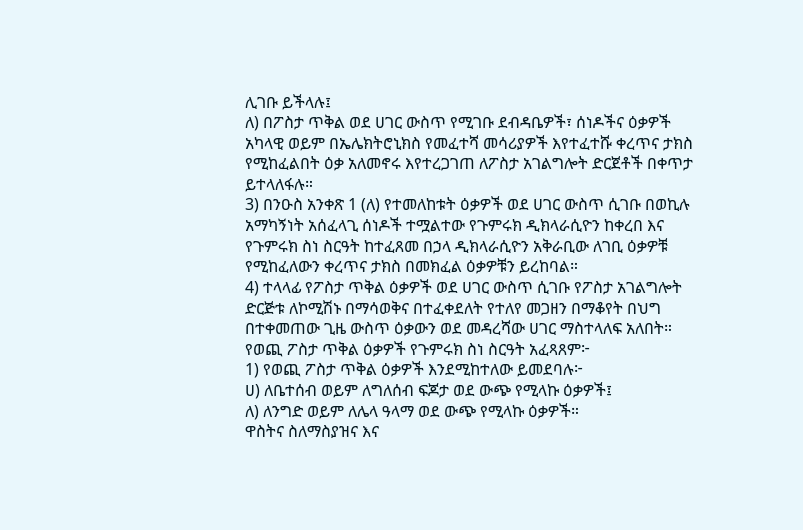ሊገቡ ይችላሉ፤
ለ) በፖስታ ጥቅል ወደ ሀገር ውስጥ የሚገቡ ደብዳቤዎች፣ ሰነዶችና ዕቃዎች አካላዊ ወይም በኤሌክትሮኒክስ የመፈተሻ መሳሪያዎች እየተፈተሹ ቀረጥና ታክስ የሚከፈልበት ዕቃ አለመኖሩ እየተረጋገጠ ለፖስታ አገልግሎት ድርጀቶች በቀጥታ ይተላለፋሉ።
3) በንዑስ አንቀጽ 1 (ለ) የተመለከቱት ዕቃዎች ወደ ሀገር ውስጥ ሲገቡ በወኪሉ አማካኝነት አሰፈላጊ ሰነዶች ተሟልተው የጉምሩክ ዲክላራሲዮን ከቀረበ እና የጉምሩክ ስነ ስርዓት ከተፈጸመ በኃላ ዲክላራሲዮን አቅራቢው ለገቢ ዕቃዎቹ የሚከፈለውን ቀረጥና ታክስ በመክፈል ዕቃዎቹን ይረከባል።
4) ተላላፊ የፖስታ ጥቅል ዕቃዎች ወደ ሀገር ውስጥ ሲገቡ የፖስታ አገልግሎት ድርጅቱ ለኮሚሽኑ በማሳወቅና በተፈቀደለት የተለየ መጋዘን በማቆየት በህግ በተቀመጠው ጊዜ ውስጥ ዕቃውን ወደ መዳረሻው ሀገር ማስተላለፍ አለበት።
የወጪ ፖስታ ጥቅል ዕቃዎች የጉምሩክ ስነ ስርዓት አፈጻጸም፦
1) የወጪ ፖስታ ጥቅል ዕቃዎች እንደሚከተለው ይመደባሉ፦
ሀ) ለቤተሰብ ወይም ለግለሰብ ፍጆታ ወደ ውጭ የሚላኩ ዕቃዎች፤
ለ) ለንግድ ወይም ለሌላ ዓላማ ወደ ውጭ የሚላኩ ዕቃዎች።
ዋስትና ስለማስያዝና እና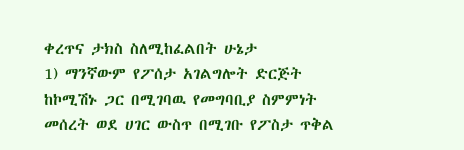ቀረጥና ታክስ ስለሚከፈልበት ሁኔታ
1) ማንኛውም የፖሰታ አገልግሎት ድርጅት ከኮሚሽኑ ጋር በሚገባዉ የመግባቢያ ስምምነት መሰረት ወደ ሀገር ውስጥ በሚገቡ የፖስታ ጥቅል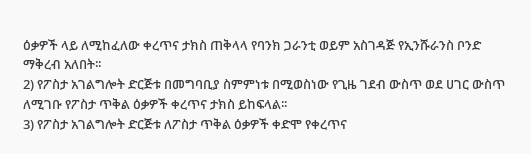ዕቃዎች ላይ ለሚከፈለው ቀረጥና ታክስ ጠቅላላ የባንክ ጋራንቲ ወይም አስገዳጅ የኢንሹራንስ ቦንድ ማቅረብ አለበት፡፡
2) የፖስታ አገልግሎት ድርጅቱ በመግባቢያ ስምምነቱ በሚወስነው የጊዜ ገደብ ውስጥ ወደ ሀገር ውስጥ ለሚገቡ የፖስታ ጥቅል ዕቃዎች ቀረጥና ታክስ ይከፍላል፡፡
3) የፖስታ አገልግሎት ድርጅቱ ለፖስታ ጥቅል ዕቃዎች ቀድሞ የቀረጥና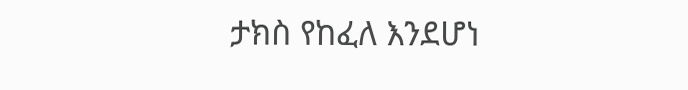ታክስ የከፈለ እንደሆነ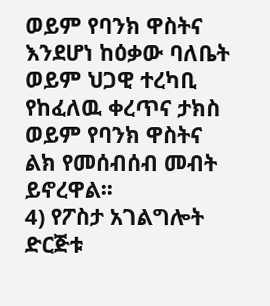ወይም የባንክ ዋስትና እንደሆነ ከዕቃው ባለቤት ወይም ህጋዊ ተረካቢ የከፈለዉ ቀረጥና ታክስ ወይም የባንክ ዋስትና ልክ የመሰብሰብ መብት ይኖረዋል፡፡
4) የፖስታ አገልግሎት ድርጅቱ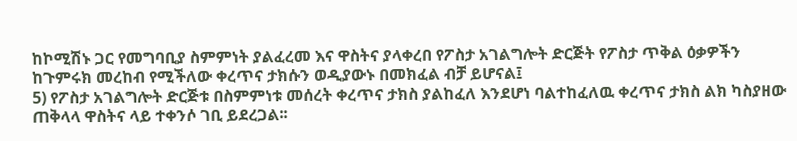ከኮሚሽኑ ጋር የመግባቢያ ስምምነት ያልፈረመ እና ዋስትና ያላቀረበ የፖስታ አገልግሎት ድርጅት የፖስታ ጥቅል ዕቃዎችን ከጉምሩክ መረከብ የሚችለው ቀረጥና ታክሱን ወዲያውኑ በመክፈል ብቻ ይሆናል፤
5) የፖስታ አገልግሎት ድርጅቱ በስምምነቱ መሰረት ቀረጥና ታክስ ያልከፈለ እንደሆነ ባልተከፈለዉ ቀረጥና ታክስ ልክ ካስያዘው ጠቅላላ ዋስትና ላይ ተቀንሶ ገቢ ይደረጋል፡፡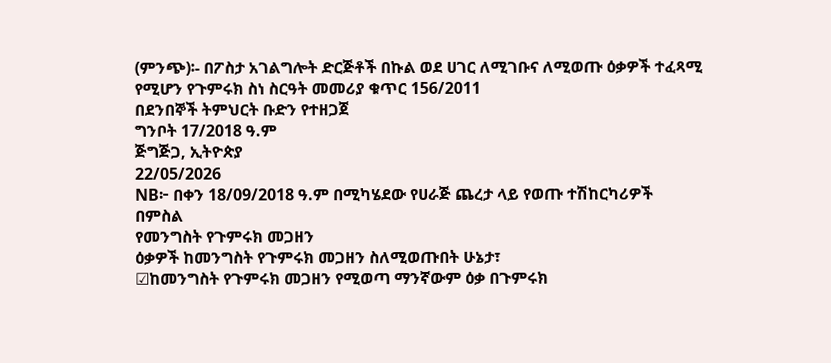(ምንጭ)፡- በፖስታ አገልግሎት ድርጅቶች በኩል ወደ ሀገር ለሚገቡና ለሚወጡ ዕቃዎች ተፈጻሚ የሚሆን የጉምሩክ ስነ ስርዓት መመሪያ ቁጥር 156/2011
በደንበኞች ትምህርት ቡድን የተዘጋጀ
ግንቦት 17/2018 ዓ.ም
ጅግጅጋ, ኢትዮጵያ
22/05/2026
NB፦ በቀን 18/09/2018 ዓ.ም በሚካሄደው የሀራጅ ጨረታ ላይ የወጡ ተሽከርካሪዎች በምስል
የመንግስት የጉምሩክ መጋዘን
ዕቃዎች ከመንግስት የጉምሩክ መጋዘን ስለሚወጡበት ሁኔታ፣
☑ከመንግስት የጉምሩክ መጋዘን የሚወጣ ማንኛውም ዕቃ በጉምሩክ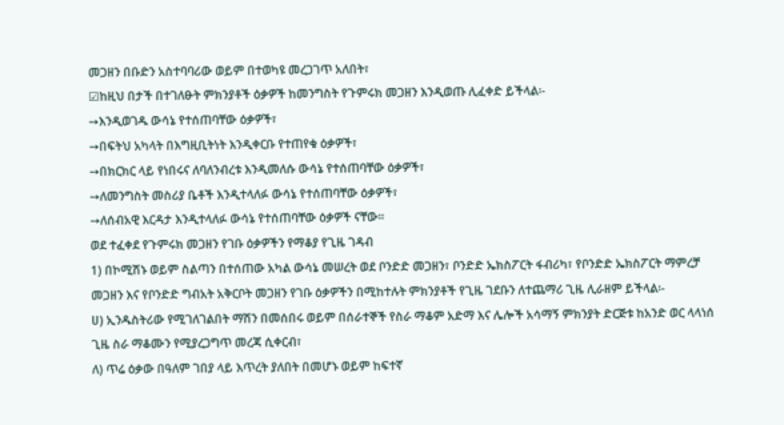መጋዘን በቡድን አስተባባሪው ወይም በተወካዩ መረጋገጥ አለበት፣
☑ከዚህ በታች በተገለፁት ምክንያቶች ዕቃዎች ከመንግስት የጉምሩክ መጋዘን እንዲወጡ ሊፈቀድ ይችላል፡-
➙እንዲወገዱ ውሳኔ የተሰጠባቸው ዕቃዎች፣
➙በፍትህ አካላት በእግዚቢትነት እንዲቀርቡ የተጠየቁ ዕቃዎች፣
➙በክርክር ላይ የነበሩና ለባለንብረቱ እንዲመለሱ ውሳኔ የተሰጠባቸው ዕቃዎች፣
➙ለመንግስት መስሪያ ቤቶች እንዲተላለፉ ውሳኔ የተሰጠባቸው ዕቃዎች፣
➙ለሰብአዊ እርዳታ እንዲተላለፉ ውሳኔ የተሰጠባቸው ዕቃዎች ናቸው፡፡
ወደ ተፈቀደ የጉምሩክ መጋዘን የገቡ ዕቃዎችን የማቆያ የጊዜ ገዳብ
1) በኮሚሽኑ ወይም ስልጣን በተሰጠው አካል ውሳኔ መሠረት ወደ ቦንድድ መጋዘን፣ ቦንድድ ኤክስፖርት ፋብሪካ፣ የቦንድድ ኤክስፖርት ማምረቻ መጋዘን እና የቦንድድ ግብአት አቅርቦት መጋዘን የገቡ ዕቃዎችን በሚከተሉት ምክንያቶች የጊዜ ገደቡን ለተጨማሪ ጊዜ ሊራዘም ይችላል፡-
ሀ) ኢንዱስትሪው የሚገለገልበት ማሽን በመሰበሩ ወይም በሰራተኞች የስራ ማቆም አድማ እና ሌሎች አሳማኝ ምክንያት ድርጅቱ ከአንድ ወር ላላነሰ ጊዜ ስራ ማቆሙን የሚያረጋግጥ መረጃ ሲቀርብ፣
ለ) ጥሬ ዕቃው በዓለም ገበያ ላይ እጥረት ያለበት በመሆኑ ወይም ከፍተኛ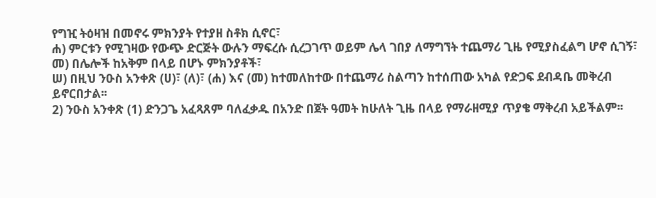የግዢ ትዕዛዝ በመኖሩ ምክንያት የተያዘ ስቶክ ሲኖር፣
ሐ) ምርቱን የሚገዛው የውጭ ድርጅት ውሉን ማፍረሱ ሲረጋገጥ ወይም ሌላ ገበያ ለማግኘት ተጨማሪ ጊዜ የሚያስፈልግ ሆኖ ሲገኝ፣
መ) በሌሎች ከአቅም በላይ በሆኑ ምክንያቶች፣
ሠ) በዚህ ንዑስ አንቀጽ (ሀ)፣ (ለ)፣ (ሐ) እና (መ) ከተመለከተው በተጨማሪ ስልጣን ከተሰጠው አካል የድጋፍ ደብዳቤ መቅረብ ይኖርበታል፡፡
2) ንዑስ አንቀጽ (1) ድንጋጌ አፈጻጸም ባለፈቃዱ በአንድ በጀት ዓመት ከሁለት ጊዜ በላይ የማራዘሚያ ጥያቄ ማቅረብ አይችልም፡፡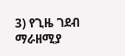3) የጊዜ ገደብ ማራዘሚያ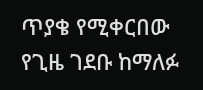ጥያቄ የሚቀርበው የጊዜ ገደቡ ከማለፉ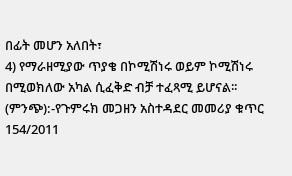በፊት መሆን አለበት፣
4) የማራዘሚያው ጥያቄ በኮሚሽነሩ ወይም ኮሚሽነሩ በሚወክለው አካል ሲፈቅድ ብቻ ተፈጻሚ ይሆናል፡፡
(ምንጭ):-የጉምሩክ መጋዘን አስተዳደር መመሪያ ቁጥር 154/2011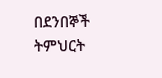በደንበኞች ትምህርት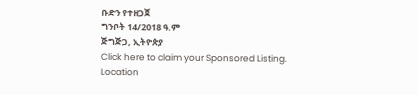ቡድን የተዘጋጀ
ግንቦት 14/2018 ዓ.ም
ጅግጅጋ, ኢትዮጵያ
Click here to claim your Sponsored Listing.
Location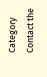Category
Contact the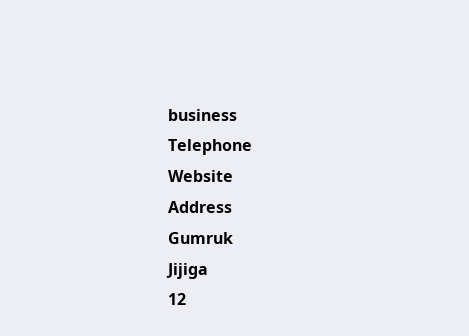business
Telephone
Website
Address
Gumruk
Jijiga
12